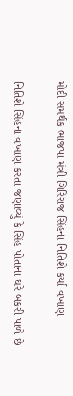મોદી સમર્થક ભાજપા મંત્રી ગિરિરાજ સિંહના નિતિશે કર્યા વખાણ

નિતિશે સિંહના વખાણ કરતા જણાવ્યું કે સિંહ પોતાના ઘરે બકરી પાળે છે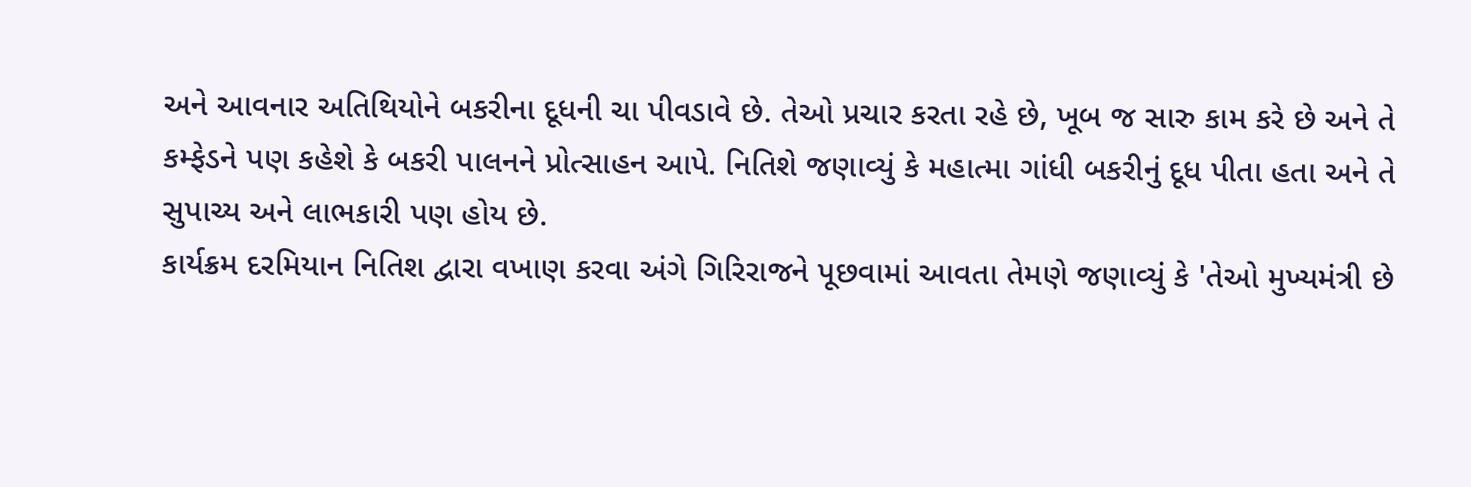અને આવનાર અતિથિયોને બકરીના દૂધની ચા પીવડાવે છે. તેઓ પ્રચાર કરતા રહે છે, ખૂબ જ સારુ કામ કરે છે અને તે કમ્ફેડને પણ કહેશે કે બકરી પાલનને પ્રોત્સાહન આપે. નિતિશે જણાવ્યું કે મહાત્મા ગાંધી બકરીનું દૂધ પીતા હતા અને તે સુપાચ્ય અને લાભકારી પણ હોય છે.
કાર્યક્રમ દરમિયાન નિતિશ દ્વારા વખાણ કરવા અંગે ગિરિરાજને પૂછવામાં આવતા તેમણે જણાવ્યું કે 'તેઓ મુખ્યમંત્રી છે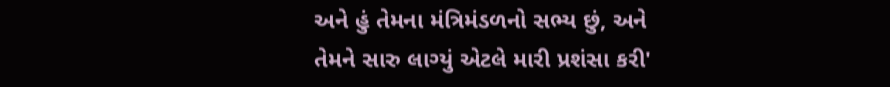અને હું તેમના મંત્રિમંડળનો સભ્ય છું, અને તેમને સારુ લાગ્યું એટલે મારી પ્રશંસા કરી'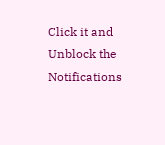Click it and Unblock the Notifications